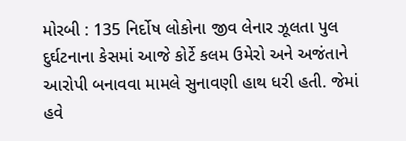મોરબી : 135 નિર્દોષ લોકોના જીવ લેનાર ઝૂલતા પુલ દુર્ઘટનાના કેસમાં આજે કોર્ટે કલમ ઉમેરો અને અજંતાને આરોપી બનાવવા મામલે સુનાવણી હાથ ધરી હતી. જેમાં હવે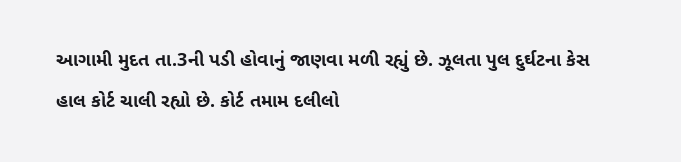આગામી મુદત તા.3ની પડી હોવાનું જાણવા મળી રહ્યું છે. ઝૂલતા પુલ દુર્ઘટના કેસ હાલ કોર્ટ ચાલી રહ્યો છે. કોર્ટ તમામ દલીલો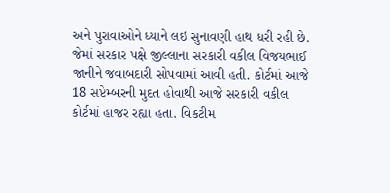અને પુરાવાઓને ધ્યાને લઇ સુનાવણી હાથ ધરી રહી છે. જેમાં સરકાર પક્ષે જીલ્લાના સરકારી વકીલ વિજયભાઈ જાનીને જવાબદારી સોપવામાં આવી હતી. કોર્ટમાં આજે 18 સપ્ટેમ્બરની મુદત હોવાથી આજે સરકારી વકીલ કોર્ટમાં હાજર રહ્યા હતા. વિકટીમ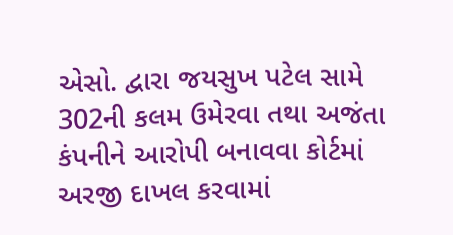એસો. દ્વારા જયસુખ પટેલ સામે 302ની કલમ ઉમેરવા તથા અજંતા કંપનીને આરોપી બનાવવા કોર્ટમાં અરજી દાખલ કરવામાં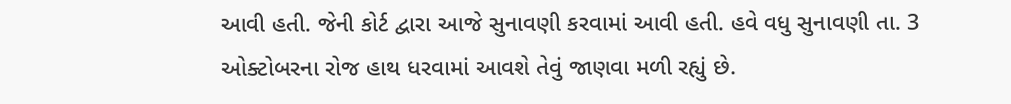આવી હતી. જેની કોર્ટ દ્વારા આજે સુનાવણી કરવામાં આવી હતી. હવે વધુ સુનાવણી તા. 3 ઓક્ટોબરના રોજ હાથ ધરવામાં આવશે તેવું જાણવા મળી રહ્યું છે.